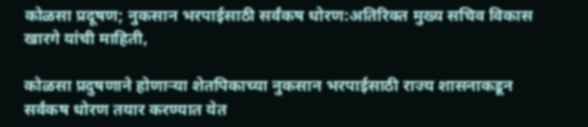कोळसा प्रदूषण; नुकसान भरपाईसाठी सर्वंकष धोरण:अतिरिक्त मुख्य सचिव विकास खारगे यांची माहिती,

कोळसा प्रदुषणाने होणाऱ्या शेतपिकाच्या नुकसान भरपाईसाठी राज्य शासनाकडून सर्वंकष धोरण तयार करण्यात येत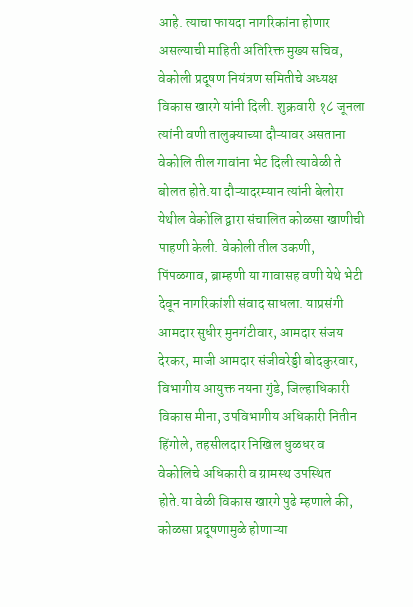आहे. त्याचा फायदा नागरिकांना होणार असल्याची माहिती अतिरिक्त मुख्य सचिव, वेकोली प्रदूषण नियंत्रण समितीचे अध्यक्ष विकास खारगे यांनी दिली. शुक्रवारी १८ जूनला त्यांनी वणी तालुक्याच्या दौऱ्यावर असताना वेकोलि तील गावांना भेट दिली त्यावेळी ते बोलत होते.या दौऱ्यादरम्यान त्यांनी बेलोरा येथील वेकोलि द्वारा संचालित कोळसा खाणीची पाहणी केली. वेकोली तील उकणी, पिंपळगाव, ब्राम्हणी या गावासह वणी येथे भेटी देवून नागरिकांशी संवाद साधला. याप्रसंगी आमदार सुधीर मुनगंटीवार, आमदार संजय देरकर, माजी आमदार संजीवरेड्डी बोदकुरवार, विभागीय आयुक्त नयना गुंडे, जिल्हाधिकारी विकास मीना, उपविभागीय अधिकारी नितीन हिंगोले, तहसीलदार निखिल धुळधर व वेकोलिचे अधिकारी व ग्रामस्थ उपस्थित होते.या वेळी विकास खारगे पुढे म्हणाले की, कोळसा प्रदूषणामुळे होणाऱ्या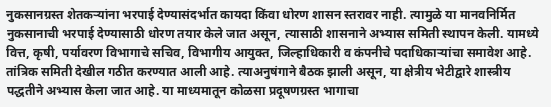नुकसानग्रस्त शेतकऱ्यांना भरपाई देण्यासंदर्भात कायदा किंवा धोरण शासन स्तरावर नाही. त्यामुळे या मानवनिर्मित नुकसानाची भरपाई देण्यासाठी धोरण तयार केले जात असून, त्यासाठी शासनाने अभ्यास समिती स्थापन केली. यामध्ये वित्त, कृषी, पर्यावरण विभागाचे सचिव, विभागीय आयुक्त, जिल्हाधिकारी व कंपनीचे पदाधिकाऱ्यांचा समावेश आहे. तांत्रिक समिती देखील गठीत करण्यात आली आहे. त्याअनुषंगाने बैठक झाली असून, या क्षेत्रीय भेटीद्वारे शास्त्रीय पद्धतीने अभ्यास केला जात आहे. या माध्यमातून कोळसा प्रदूषणग्रस्त भागाचा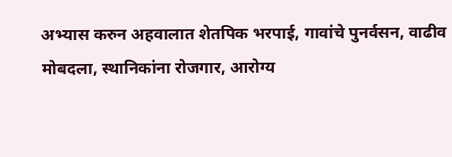अभ्यास करुन अहवालात शेतपिक भरपाई, गावांचे पुनर्वसन, वाढीव मोबदला, स्थानिकांना रोजगार, आरोग्य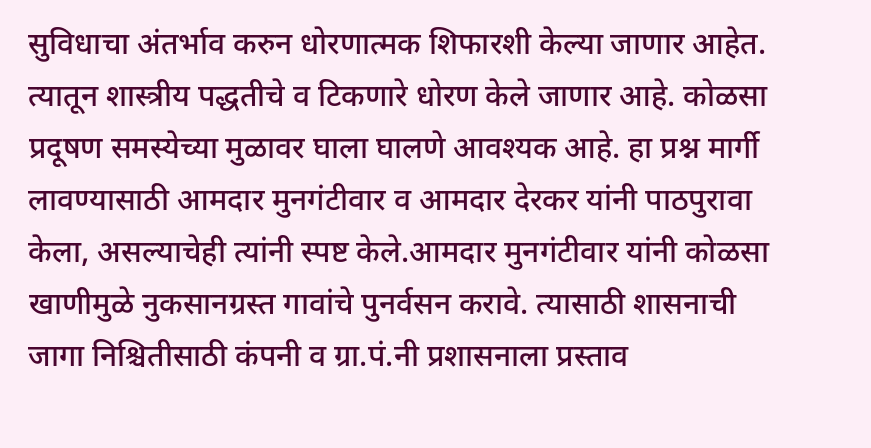सुविधाचा अंतर्भाव करुन धोरणात्मक शिफारशी केल्या जाणार आहेत. त्यातून शास्त्रीय पद्धतीचे व टिकणारे धोरण केले जाणार आहे. कोळसा प्रदूषण समस्येच्या मुळावर घाला घालणे आवश्यक आहे. हा प्रश्न मार्गी लावण्यासाठी आमदार मुनगंटीवार व आमदार देरकर यांनी पाठपुरावा केला, असल्याचेही त्यांनी स्पष्ट केले.आमदार मुनगंटीवार यांनी कोळसा खाणीमुळे नुकसानग्रस्त गावांचे पुनर्वसन करावे. त्यासाठी शासनाची जागा निश्चितीसाठी कंपनी व ग्रा.पं.नी प्रशासनाला प्रस्ताव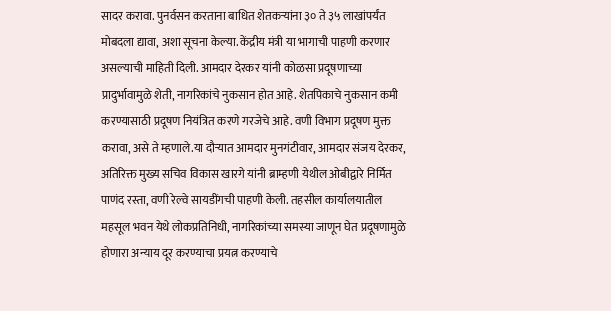सादर करावा. पुनर्वसन करताना बाधित शेतकऱ्यांना ३० ते ३५ लाखांपर्यंत मोबदला द्यावा, अशा सूचना केल्या. केंद्रीय मंत्री या भागाची पाहणी करणार असल्याची माहिती दिली. आमदार देरकर यांनी कोळसा प्रदूषणाच्या प्रादुर्भावामुळे शेती, नागरिकांचे नुकसान होत आहे. शेतपिकाचे नुकसान कमी करण्यासाठी प्रदूषण नियंत्रित करणे गरजेचे आहे. वणी विभाग प्रदूषण मुक्त करावा, असे ते म्हणाले.या दौऱ्यात आमदार मुनगंटीवार, आमदार संजय देरकर, अतिरिक्त मुख्य सचिव विकास खारगे यांनी ब्राम्हणी येथील ओबीद्वारे निर्मित पाणंद रस्ता, वणी रेल्वे सायडींगची पाहणी केली. तहसील कार्यालयातील महसूल भवन येथे लोकप्रतिनिधी, नागरिकांच्या समस्या जाणून घेत प्रदूषणामुळे होणारा अन्याय दूर करण्याचा प्रयत्न करण्याचे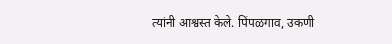त्यांनी आश्वस्त केले. पिंपळगाव, उकणी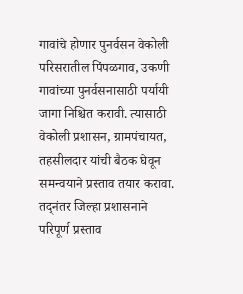गावांचे होणार पुनर्वसन वेकोली परिसरातील पिंपळगाव, उकणी गावांच्या पुनर्वसनासाठी पर्यायी जागा निश्चित करावी. त्यासाठी वेकोली प्रशासन, ग्रामपंचायत, तहसीलदार यांची बैठक घेवून समन्वयाने प्रस्ताव तयार करावा. तद्नंतर जिल्हा प्रशासनाने परिपूर्ण प्रस्ताव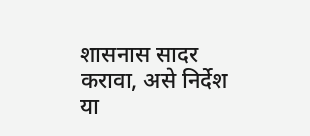शासनास सादर करावा, असे निर्देश या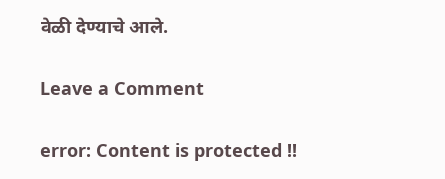वेळी देण्याचे आले.

Leave a Comment

error: Content is protected !!